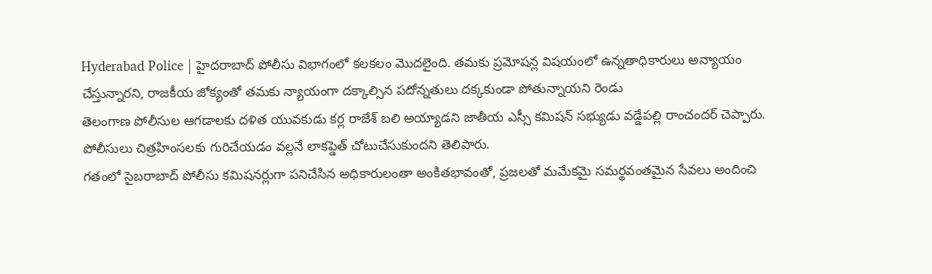Hyderabad Police | హైదరాబాద్ పోలీసు విభాగంలో కలకలం మొదలైంది. తమకు ప్రమోషన్ల విషయంలో ఉన్నతాధికారులు అన్యాయం చేస్తున్నారని, రాజకీయ జోక్యంతో తమకు న్యాయంగా దక్కాల్సిన పదోన్నతులు దక్కకుండా పోతున్నాయని రెండు
తెలంగాణ పోలీసుల ఆగడాలకు దళిత యువకుడు కర్ల రాజేశ్ బలి అయ్యాడని జాతీయ ఎస్సీ కమిషన్ సభ్యుడు వడ్డేపల్లి రాంచందర్ చెప్పారు. పోలీసులు చిత్రహింసలకు గురిచేయడం వల్లనే లాకప్డెత్ చోటుచేసుకుందని తెలిపారు.
గతంలో సైబరాబాద్ పోలీసు కమిషనర్లుగా పనిచేసిన అధికారులంతా అంకితభావంతో, ప్రజలతో మమేకమై సమర్థవంతమైన సేవలు అందించి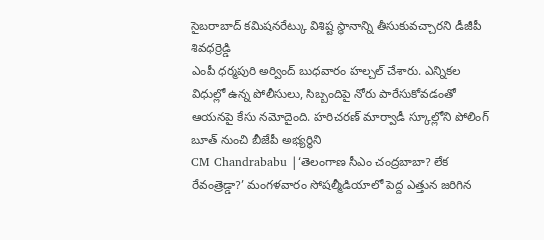సైబరాబాద్ కమిషనరేట్కు విశిష్ట స్థానాన్ని తీసుకువచ్చారని డీజీపీ శివధర్రెడ్డి
ఎంపీ ధర్మపురి అర్వింద్ బుధవారం హల్చల్ చేశారు. ఎన్నికల విధుల్లో ఉన్న పోలీసులు, సిబ్బందిపై నోరు పారేసుకోవడంతో ఆయనపై కేసు నమోదైంది. హరిచరణ్ మార్వాడీ స్కూల్లోని పోలింగ్ బూత్ నుంచి బీజేపీ అభ్యర్థిని
CM Chandrababu |‘తెలంగాణ సీఎం చంద్రబాబా? లేక రేవంత్రెడ్డా?’ మంగళవారం సోషల్మీడియాలో పెద్ద ఎత్తున జరిగిన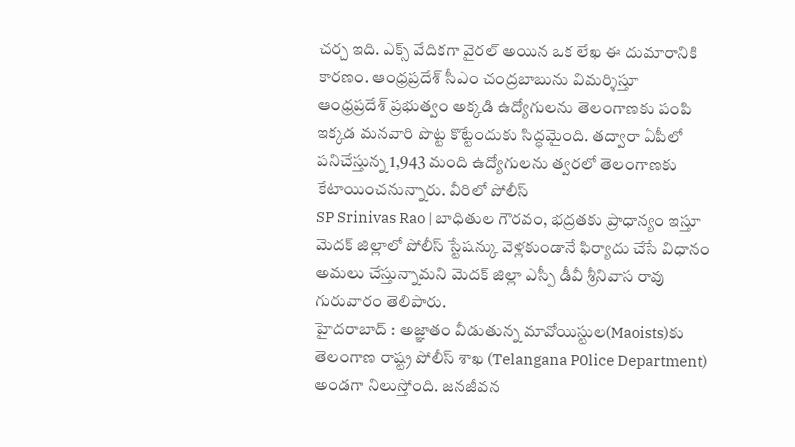చర్చ ఇది. ఎక్స్ వేదికగా వైరల్ అయిన ఒక లేఖ ఈ దుమారానికి కారణం. ఆంధ్రప్రదేశ్ సీఎం చంద్రబాబును విమర్శిస్తూ
ఆంధ్రప్రదేశ్ ప్రభుత్వం అక్కడి ఉద్యోగులను తెలంగాణకు పంపి ఇక్కడ మనవారి పొట్ట కొట్టేందుకు సిద్ధమైంది. తద్వారా ఏపీలో పనిచేస్తున్న 1,943 మంది ఉద్యోగులను త్వరలో తెలంగాణకు కేటాయించనున్నారు. వీరిలో పోలీస్
SP Srinivas Rao | బాధితుల గౌరవం, భద్రతకు ప్రాధాన్యం ఇస్తూ మెదక్ జిల్లాలో పోలీస్ స్టేషన్కు వెళ్లకుండానే ఫిర్యాదు చేసే విధానం అమలు చేస్తున్నామని మెదక్ జిల్లా ఎస్పీ డీవీ శ్రీనివాస రావు గురువారం తెలిపారు.
హైదరాబాద్ : అజ్ఞాతం వీడుతున్న మావోయిస్టుల(Maoists)కు తెలంగాణ రాష్ట్ర పోలీస్ శాఖ (Telangana P0lice Department) అండగా నిలుస్తోంది. జనజీవన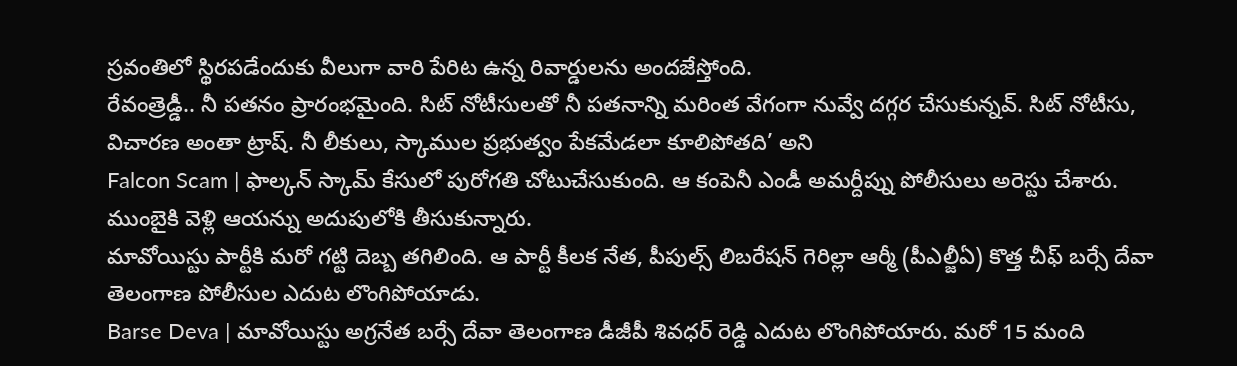స్రవంతిలో స్థిరపడేందుకు వీలుగా వారి పేరిట ఉన్న రివార్డులను అందజేస్తోంది.
రేవంత్రెడ్డీ.. నీ పతనం ప్రారంభమైంది. సిట్ నోటీసులతో నీ పతనాన్ని మరింత వేగంగా నువ్వే దగ్గర చేసుకున్నవ్. సిట్ నోటీసు, విచారణ అంతా ట్రాష్. నీ లీకులు, స్కాముల ప్రభుత్వం పేకమేడలా కూలిపోతది’ అని
Falcon Scam | ఫాల్కన్ స్కామ్ కేసులో పురోగతి చోటుచేసుకుంది. ఆ కంపెనీ ఎండీ అమర్దీప్ను పోలీసులు అరెస్టు చేశారు. ముంబైకి వెళ్లి ఆయన్ను అదుపులోకి తీసుకున్నారు.
మావోయిస్టు పార్టీకి మరో గట్టి దెబ్బ తగిలింది. ఆ పార్టీ కీలక నేత, పీపుల్స్ లిబరేషన్ గెరిల్లా ఆర్మీ (పీఎల్జీఏ) కొత్త చీఫ్ బర్సే దేవా తెలంగాణ పోలీసుల ఎదుట లొంగిపోయాడు.
Barse Deva | మావోయిస్టు అగ్రనేత బర్సే దేవా తెలంగాణ డీజీపీ శివధర్ రెడ్డి ఎదుట లొంగిపోయారు. మరో 15 మంది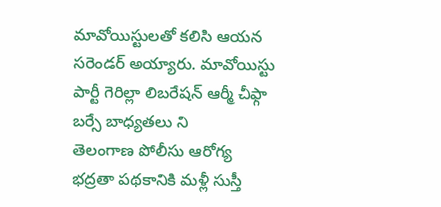మావోయిస్టులతో కలిసి ఆయన సరెండర్ అయ్యారు. మావోయిస్టు పార్టీ గెరిల్లా లిబరేషన్ ఆర్మీ చీఫ్గా బర్సే బాధ్యతలు ని
తెలంగాణ పోలీసు ఆరోగ్య భద్రతా పథకానికి మళ్లీ సుస్తీ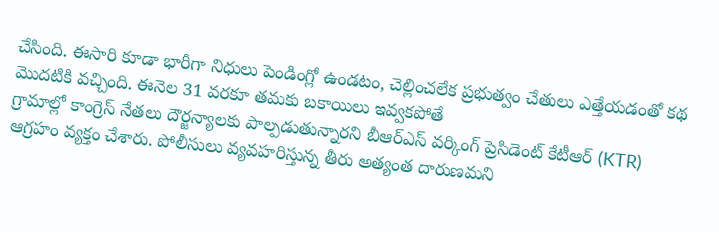చేసింది. ఈసారి కూడా భారీగా నిధులు పెండింగ్లో ఉండటం, చెల్లించలేక ప్రభుత్వం చేతులు ఎత్తేయడంతో కథ మొదటికి వచ్చింది. ఈనెల 31 వరకూ తమకు బకాయిలు ఇవ్వకపోతే
గ్రామాల్లో కాంగ్రెస్ నేతలు దౌర్జన్యాలకు పాల్పడుతున్నారని బీఆర్ఎస్ వర్కింగ్ ప్రెసిడెంట్ కేటీఆర్ (KTR) ఆగ్రహం వ్యక్తం చేశారు. పోలీసులు వ్యవహరిస్తున్న తీరు అత్యంత దారుణమని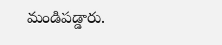మండిపడ్డారు.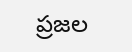ప్రజల